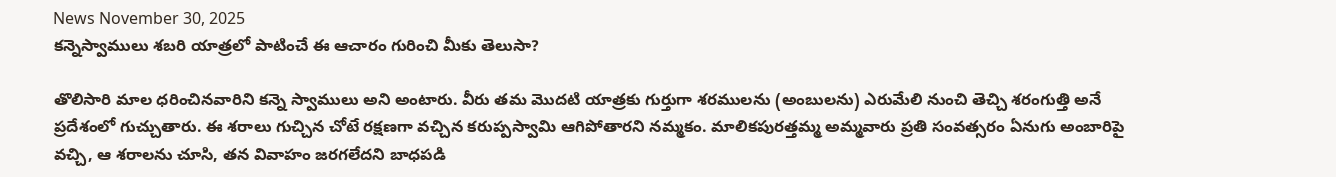News November 30, 2025
కన్నెస్వాములు శబరి యాత్రలో పాటించే ఈ ఆచారం గురించి మీకు తెలుసా?

తొలిసారి మాల ధరించినవారిని కన్నె స్వాములు అని అంటారు. వీరు తమ మొదటి యాత్రకు గుర్తుగా శరములను (అంబులను) ఎరుమేలి నుంచి తెచ్చి శరంగుత్తి అనే ప్రదేశంలో గుచ్చుతారు. ఈ శరాలు గుచ్చిన చోటే రక్షణగా వచ్చిన కరుప్పస్వామి ఆగిపోతారని నమ్మకం. మాలికపురత్తమ్మ అమ్మవారు ప్రతి సంవత్సరం ఏనుగు అంబారిపై వచ్చి, ఆ శరాలను చూసి, తన వివాహం జరగలేదని బాధపడి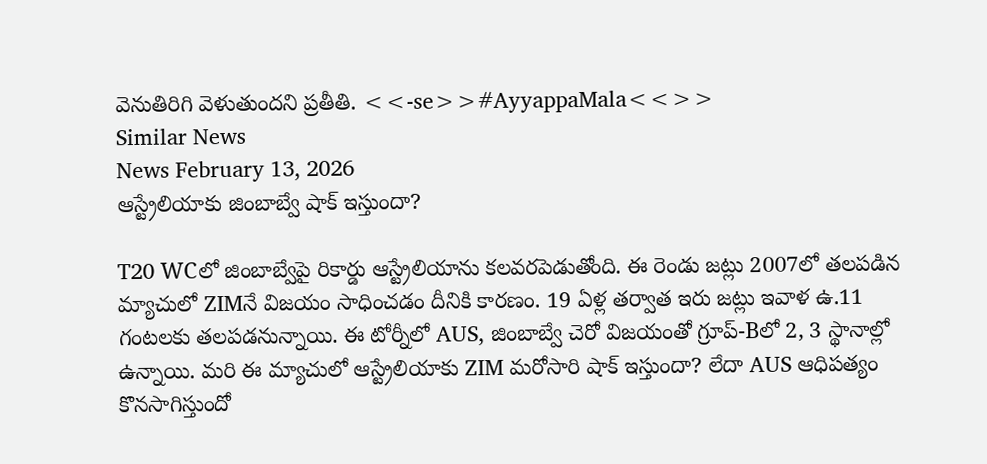వెనుతిరిగి వెళుతుందని ప్రతీతి. <<-se>>#AyyappaMala<<>>
Similar News
News February 13, 2026
ఆస్ట్రేలియాకు జింబాబ్వే షాక్ ఇస్తుందా?

T20 WCలో జింబాబ్వేపై రికార్డు ఆస్ట్రేలియాను కలవరపెడుతోంది. ఈ రెండు జట్లు 2007లో తలపడిన మ్యాచులో ZIMనే విజయం సాధించడం దీనికి కారణం. 19 ఏళ్ల తర్వాత ఇరు జట్లు ఇవాళ ఉ.11 గంటలకు తలపడనున్నాయి. ఈ టోర్నీలో AUS, జింబాబ్వే చెరో విజయంతో గ్రూప్-Bలో 2, 3 స్థానాల్లో ఉన్నాయి. మరి ఈ మ్యాచులో ఆస్ట్రేలియాకు ZIM మరోసారి షాక్ ఇస్తుందా? లేదా AUS ఆధిపత్యం కొనసాగిస్తుందో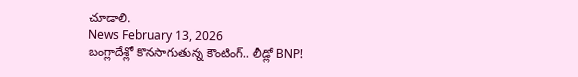చూడాలి.
News February 13, 2026
బంగ్లాదేశ్లో కొనసాగుతున్న కౌంటింగ్.. లీడ్లో BNP!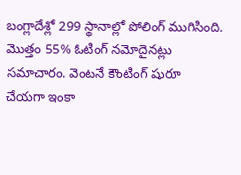బంగ్లాదేశ్లో 299 స్థానాల్లో పోలింగ్ ముగిసింది. మొత్తం 55% ఓటింగ్ నమోదైనట్లు సమాచారం. వెంటనే కౌంటింగ్ షురూ చేయగా ఇంకా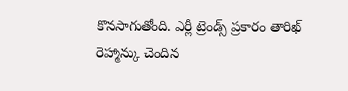కొనసాగుతోంది. ఎర్లీ ట్రెండ్స్ ప్రకారం తారిఖ్ రెహ్మాన్కు చెందిన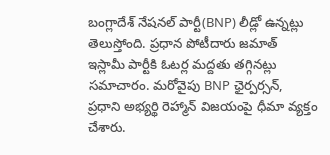బంగ్లాదేశ్ నేషనల్ పార్టీ(BNP) లీడ్లో ఉన్నట్లు తెలుస్తోంది. ప్రధాన పోటీదారు జమాత్ ఇస్లామీ పార్టీకి ఓటర్ల మద్దతు తగ్గినట్లు సమాచారం. మరోవైపు BNP ఛైర్పర్సన్, ప్రధాని అభ్యర్థి రెహ్మాన్ విజయంపై ధీమా వ్యక్తం చేశారు.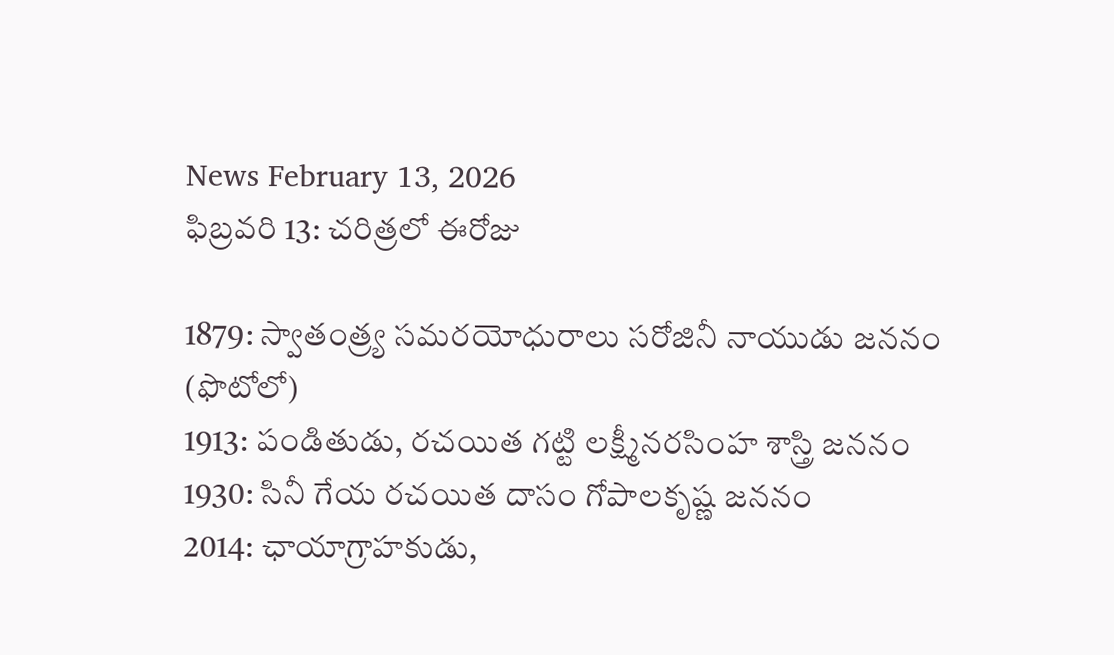News February 13, 2026
ఫిబ్రవరి 13: చరిత్రలో ఈరోజు

1879: స్వాతంత్ర్య సమరయోధురాలు సరోజినీ నాయుడు జననం (ఫొటోలో)
1913: పండితుడు, రచయిత గట్టి లక్ష్మీనరసింహ శాస్త్రి జననం
1930: సినీ గేయ రచయిత దాసం గోపాలకృష్ణ జననం
2014: ఛాయాగ్రాహకుడు,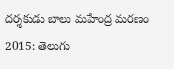దర్శకుడు బాలు మహేంద్ర మరణం
2015: తెలుగు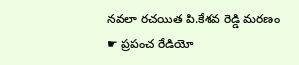నవలా రచయిత పి.కేశవ రెడ్డి మరణం
☛ ప్రపంచ రేడియో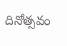దినోత్సవం